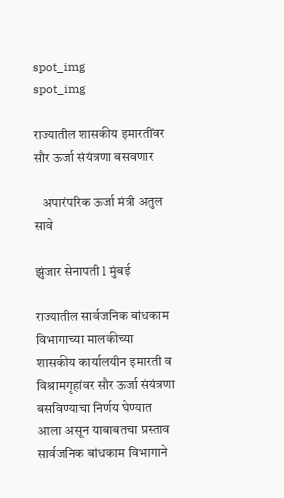spot_img
spot_img

राज्यातील शासकीय इमारतींवर सौर ऊर्जा संयंत्रणा बसवणार

   अपारंपरिक ऊर्जा मंत्री अतुल सावे

झुंजार सेनापती l मुंबई

राज्यातील सार्वजनिक बांधकाम विभागाच्या मालकीच्या शासकीय कार्यालयीन इमारती व विश्रामगृहांवर सौर ऊर्जा संयंत्रणा बसविण्याचा निर्णय घेण्यात आला असून याबाबतचा प्रस्ताव सार्वजनिक बांधकाम विभागाने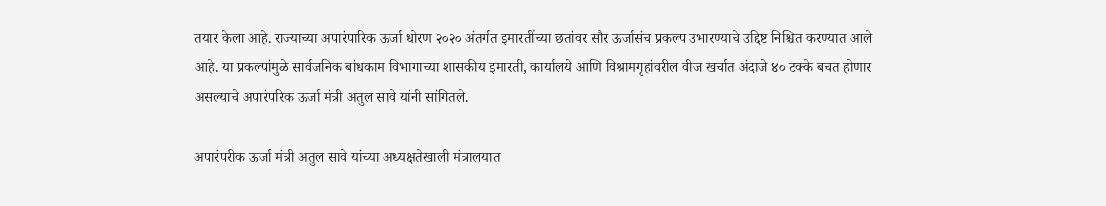तयार केला आहे. राज्याच्या अपारंपारिक ऊर्जा धोरण २०२० अंतर्गत इमारतींच्या छतांवर सौर ऊर्जासंच प्रकल्प उभारण्याचे उद्दिष्ट निश्चित करण्यात आले आहे. या प्रकल्पांमुळे सार्वजनिक बांधकाम विभागाच्या शासकीय इमारती, कार्यालये आणि विश्रामगृहांवरील वीज खर्चात अंदाजे ४० टक्के बचत होणार असल्याचे अपारंपरिक ऊर्जा मंत्री अतुल सावे यांनी सांगितले.

अपारंपरीक ऊर्जा मंत्री अतुल सावे यांच्या अध्यक्षतेखाली मंत्रालयात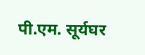पी.एम. सूर्यघर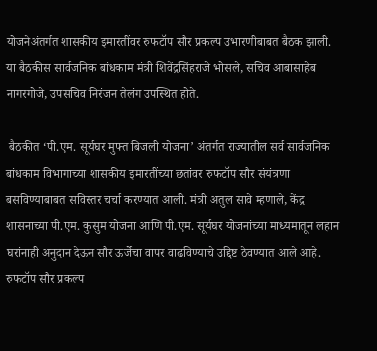योजनेअंतर्गत शासकीय इमारतींवर रुफटॉप सौर प्रकल्प उभारणीबाबत बैठक झाली. या बैठकीस सार्वजनिक बांधकाम मंत्री शिवेंद्रसिंहराजे भोसले, सचिव आबासाहेब नागरगोजे, उपसचिव निरंजन तेलंग उपस्थित होते.

 बैठकीत ‘पी.एम. सूर्यघर मुफ्त बिजली योजना’ अंतर्गत राज्यातील सर्व सार्वजनिक बांधकाम विभागाच्या शासकीय इमारतींच्या छतांवर रुफटॉप सौर संयंत्रणा बसविण्याबाबत सविस्तर चर्चा करण्यात आली. मंत्री अतुल सावे म्हणाले, केंद्र शासनाच्या पी.एम. कुसुम योजना आणि पी.एम. सूर्यघर योजनांच्या माध्यमातून लहान घरांनाही अनुदान देऊन सौर ऊर्जेचा वापर वाढविण्याचे उद्दिष्ट ठेवण्यात आले आहे. रुफटॉप सौर प्रकल्प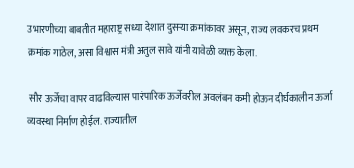उभारणीच्या बाबतीत महाराष्ट्र सध्या देशात दुसऱ्या क्रमांकावर असून, राज्य लवकरच प्रथम क्रमांक गाठेल, असा विश्वास मंत्री अतुल सावे यांनी यावेळी व्यक्त केला.

 सौर ऊर्जेचा वापर वाढविल्यास पारंपारिक ऊर्जेवरील अवलंबन कमी होऊन दीर्घकालीन ऊर्जा व्यवस्था निर्माण होईल. राज्यातील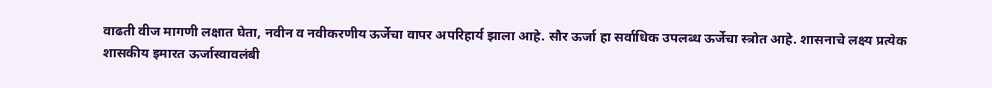वाढती वीज मागणी लक्षात घेता, नवीन व नवीकरणीय ऊर्जेचा वापर अपरिहार्य झाला आहे. सौर ऊर्जा हा सर्वाधिक उपलब्ध ऊर्जेचा स्त्रोत आहे. शासनाचे लक्ष्य प्रत्येक शासकीय इमारत ऊर्जास्वावलंबी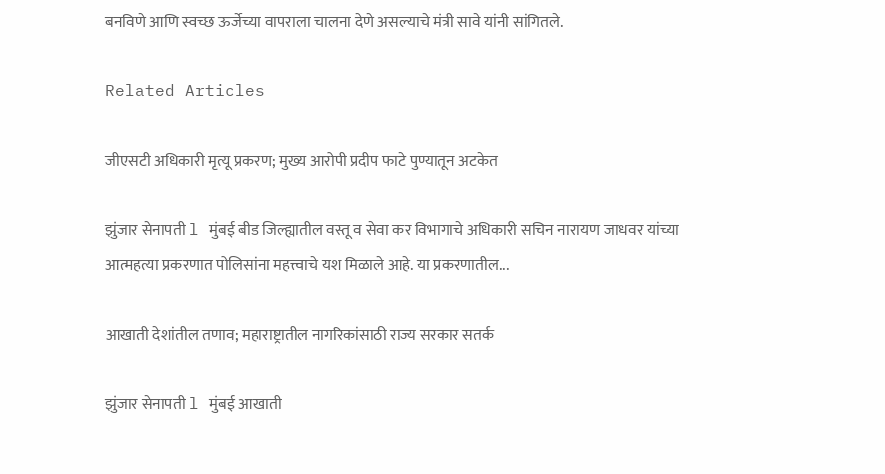बनविणे आणि स्वच्छ ऊर्जेच्या वापराला चालना देणे असल्याचे मंत्री सावे यांनी सांगितले.

Related Articles

जीएसटी अधिकारी मृत्यू प्रकरण; मुख्य आरोपी प्रदीप फाटे पुण्यातून अटकेत

झुंजार सेनापती l मुंबई बीड जिल्ह्यातील वस्तू व सेवा कर विभागाचे अधिकारी सचिन नारायण जाधवर यांच्या आत्महत्या प्रकरणात पोलिसांना महत्त्वाचे यश मिळाले आहे. या प्रकरणातील...

आखाती देशांतील तणाव; महाराष्ट्रातील नागरिकांसाठी राज्य सरकार सतर्क

झुंजार सेनापती l मुंबई आखाती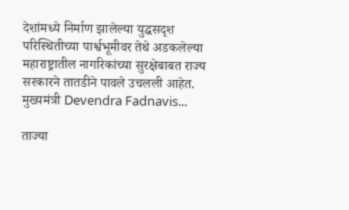देशांमध्ये निर्माण झालेल्या युद्धसदृश परिस्थितीच्या पार्श्वभूमीवर तेथे अडकलेल्या महाराष्ट्रातील नागरिकांच्या सुरक्षेबाबत राज्य सरकारने तातडीने पावले उचलली आहेत. मुख्यमंत्री Devendra Fadnavis...

ताज्या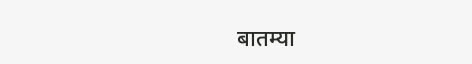बातम्या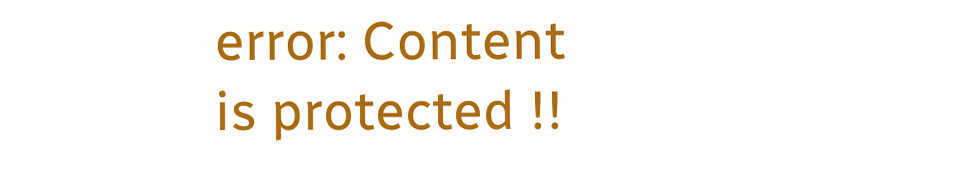error: Content is protected !!